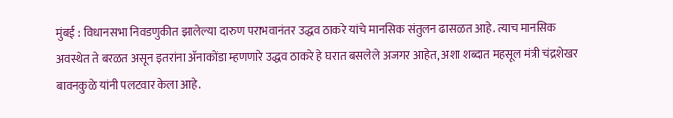मुंबई : विधानसभा निवडणुकीत झालेल्या दारुण पराभवानंतर उद्धव ठाकरे यांचे मानसिक संतुलन ढासळत आहे. त्याच मानसिक अवस्थेत ते बरळत असून इतरांना ॲनाकोंडा म्हणणारे उद्धव ठाकरे हे घरात बसलेले अजगर आहेत, अशा शब्दात महसूल मंत्री चंद्रशेखर बावनकुळे यांनी पलटवार केला आहे.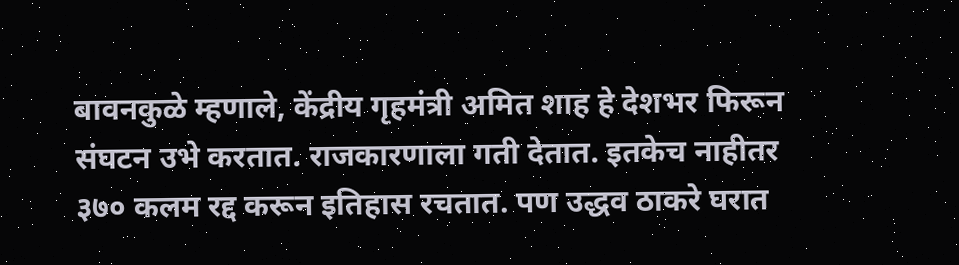बावनकुळे म्हणाले, केंद्रीय गृहमंत्री अमित शाह हे देशभर फिरून संघटन उभे करतात. राजकारणाला गती देतात. इतकेच नाहीतर ३७० कलम रद्द करून इतिहास रचतात. पण उद्धव ठाकरे घरात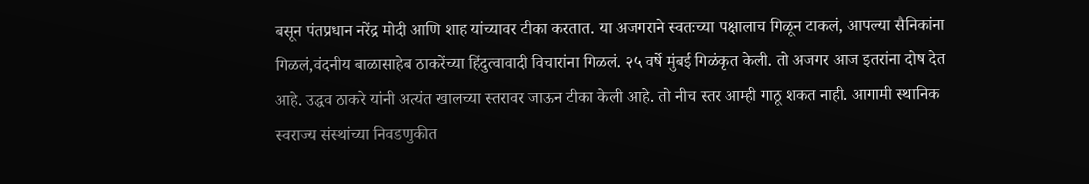बसून पंतप्रधान नरेंद्र मोदी आणि शाह यांच्यावर टीका करतात. या अजगराने स्वतःच्या पक्षालाच गिळून टाकलं, आपल्या सैनिकांना गिळलं,वंदनीय बाळासाहेब ठाकरेंच्या हिंदुत्वावादी विचारांना गिळलं. २५ वर्षे मुंबई गिळंकृत केली. तो अजगर आज इतरांना दोष देत आहे. उद्धव ठाकरे यांनी अत्यंत खालच्या स्तरावर जाऊन टीका केली आहे. तो नीच स्तर आम्ही गाठू शकत नाही. आगामी स्थानिक स्वराज्य संस्थांच्या निवडणुकीत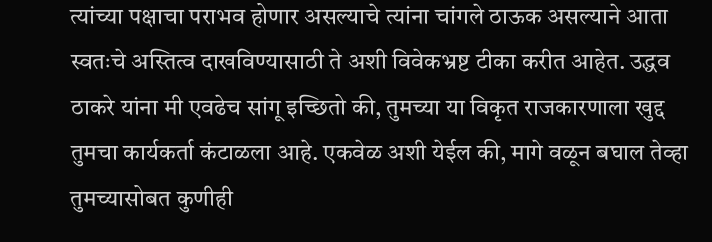त्यांच्या पक्षाचा पराभव होणार असल्याचे त्यांना चांगले ठाऊक असल्याने आता स्वतःचे अस्तित्व दाखविण्यासाठी ते अशी विवेकभ्रष्ट टीका करीत आहेत. उद्धव ठाकरे यांना मी एवढेच सांगू इच्छितो की, तुमच्या या विकृत राजकारणाला खुद्द तुमचा कार्यकर्ता कंटाळला आहे. एकवेळ अशी येईल की, मागे वळून बघाल तेव्हा तुमच्यासोबत कुणीही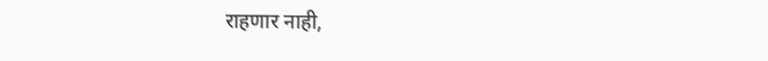राहणार नाही,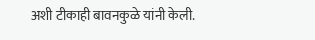अशी टीकाही बावनकुळे यांनी केली.